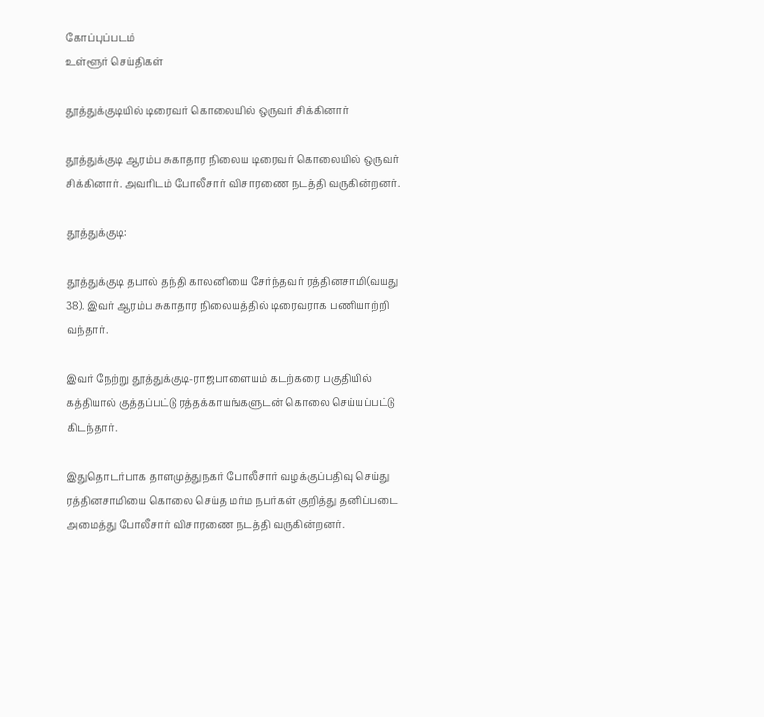கோப்புப்படம்
உள்ளூர் செய்திகள்

தூத்துக்குடியில் டிரைவர் கொலையில் ஒருவர் சிக்கினார்

தூத்துக்குடி ஆரம்ப சுகாதார நிலைய டிரைவர் கொலையில் ஒருவர் சிக்கினார். அவரிடம் போலீசார் விசாரணை நடத்தி வருகின்றனர்.

தூத்துக்குடி:

தூத்துக்குடி தபால் தந்தி காலனியை சேர்ந்தவர் ரத்தினசாமி(வயது 38). இவர் ஆரம்ப சுகாதார நிலையத்தில் டிரைவராக பணியாற்றி வந்தார்.

இவர் நேற்று தூத்துக்குடி-ராஜபாளையம் கடற்கரை பகுதியில் கத்தியால் குத்தப்பட்டு ரத்தக்காயங்களுடன் கொலை செய்யப்பட்டு கிடந்தார்.

இதுதொடர்பாக தாளமுத்துநகர் போலீசார் வழக்குப்பதிவு செய்து ரத்தினசாமியை கொலை செய்த மர்ம நபர்கள் குறித்து தனிப்படை அமைத்து போலீசார் விசாரணை நடத்தி வருகின்றனர்.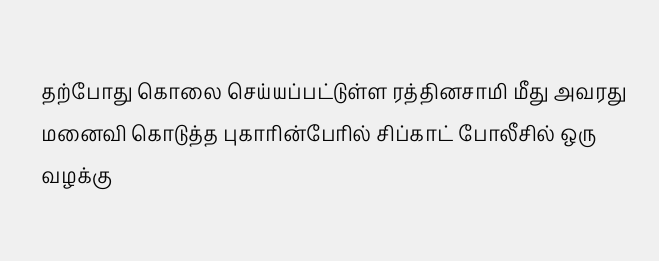தற்போது கொலை செய்யப்பட்டுள்ள ரத்தினசாமி மீது அவரது மனைவி கொடுத்த புகாரின்பேரில் சிப்காட் போலீசில் ஒரு வழக்கு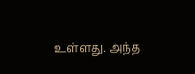உள்ளது. அந்த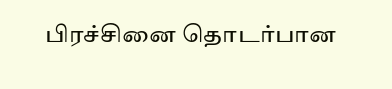பிரச்சினை தொடர்பான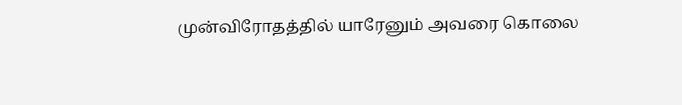முன்விரோதத்தில் யாரேனும் அவரை கொலை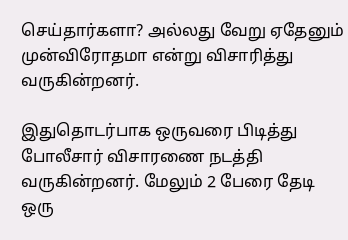செய்தார்களா? அல்லது வேறு ஏதேனும் முன்விரோதமா என்று விசாரித்து வருகின்றனர்.

இதுதொடர்பாக ஒருவரை பிடித்து போலீசார் விசாரணை நடத்தி வருகின்றனர். மேலும் 2 பேரை தேடி  ஒரு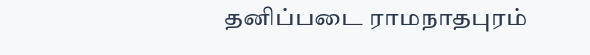தனிப்படை ராமநாதபுரம்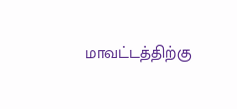மாவட்டத்திற்கு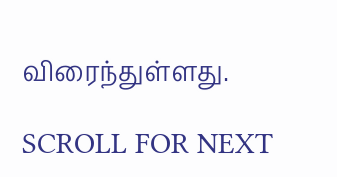விரைந்துள்ளது.

SCROLL FOR NEXT